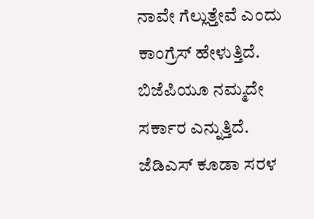ನಾವೇ ಗೆಲ್ಲುತ್ತೇವೆ ಎಂದು ಕಾಂಗ್ರೆಸ್ ಹೇಳುತ್ತಿದೆ. ಬಿಜೆಪಿಯೂ ನಮ್ಮದೇ ಸರ್ಕಾರ ಎನ್ನುತ್ತಿದೆ. ಜೆಡಿಎಸ್ ಕೂಡಾ ಸರಳ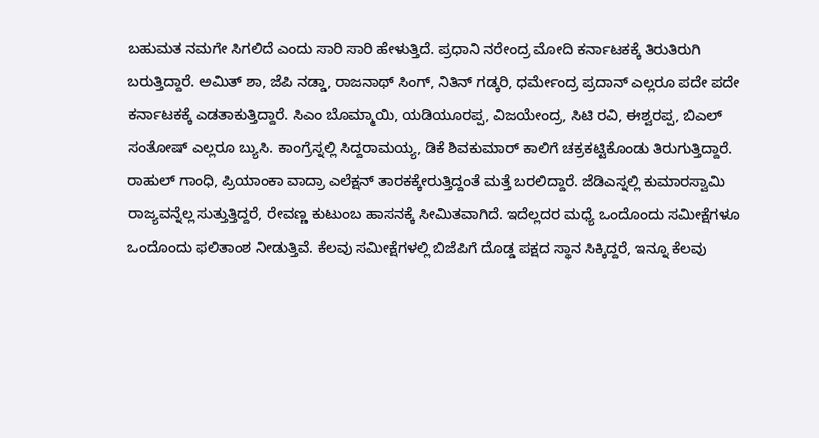ಬಹುಮತ ನಮಗೇ ಸಿಗಲಿದೆ ಎಂದು ಸಾರಿ ಸಾರಿ ಹೇಳುತ್ತಿದೆ. ಪ್ರಧಾನಿ ನರೇಂದ್ರ ಮೋದಿ ಕರ್ನಾಟಕಕ್ಕೆ ತಿರುತಿರುಗಿ ಬರುತ್ತಿದ್ದಾರೆ. ಅಮಿತ್ ಶಾ, ಜೆಪಿ ನಡ್ಡಾ, ರಾಜನಾಥ್ ಸಿಂಗ್, ನಿತಿನ್ ಗಡ್ಕರಿ, ಧರ್ಮೇಂದ್ರ ಪ್ರದಾನ್ ಎಲ್ಲರೂ ಪದೇ ಪದೇ ಕರ್ನಾಟಕಕ್ಕೆ ಎಡತಾಕುತ್ತಿದ್ದಾರೆ. ಸಿಎಂ ಬೊಮ್ಮಾಯಿ, ಯಡಿಯೂರಪ್ಪ, ವಿಜಯೇಂದ್ರ, ಸಿಟಿ ರವಿ, ಈಶ್ವರಪ್ಪ, ಬಿಎಲ್ ಸಂತೋಷ್ ಎಲ್ಲರೂ ಬ್ಯುಸಿ. ಕಾಂಗ್ರೆಸ್ನಲ್ಲಿ ಸಿದ್ದರಾಮಯ್ಯ, ಡಿಕೆ ಶಿವಕುಮಾರ್ ಕಾಲಿಗೆ ಚಕ್ರಕಟ್ಟಿಕೊಂಡು ತಿರುಗುತ್ತಿದ್ದಾರೆ. ರಾಹುಲ್ ಗಾಂಧಿ, ಪ್ರಿಯಾಂಕಾ ವಾದ್ರಾ ಎಲೆಕ್ಷನ್ ತಾರಕಕ್ಕೇರುತ್ತಿದ್ದಂತೆ ಮತ್ತೆ ಬರಲಿದ್ದಾರೆ. ಜೆಡಿಎಸ್ನಲ್ಲಿ ಕುಮಾರಸ್ವಾಮಿ ರಾಜ್ಯವನ್ನೆಲ್ಲ ಸುತ್ತುತ್ತಿದ್ದರೆ, ರೇವಣ್ಣ ಕುಟುಂಬ ಹಾಸನಕ್ಕೆ ಸೀಮಿತವಾಗಿದೆ. ಇದೆಲ್ಲದರ ಮಧ್ಯೆ ಒಂದೊಂದು ಸಮೀಕ್ಷೆಗಳೂ ಒಂದೊಂದು ಫಲಿತಾಂಶ ನೀಡುತ್ತಿವೆ. ಕೆಲವು ಸಮೀಕ್ಷೆಗಳಲ್ಲಿ ಬಿಜೆಪಿಗೆ ದೊಡ್ಡ ಪಕ್ಷದ ಸ್ಥಾನ ಸಿಕ್ಕಿದ್ದರೆ, ಇನ್ನೂ ಕೆಲವು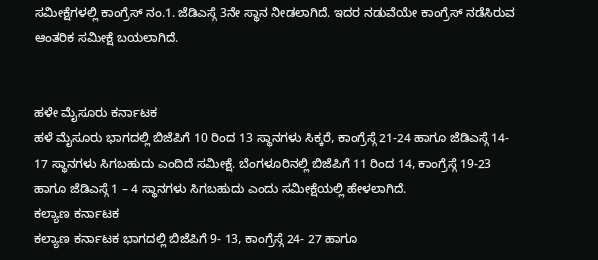ಸಮೀಕ್ಷೆಗಳಲ್ಲಿ ಕಾಂಗ್ರೆಸ್ ನಂ.1. ಜೆಡಿಎಸ್ಗೆ 3ನೇ ಸ್ಥಾನ ನೀಡಲಾಗಿದೆ. ಇದರ ನಡುವೆಯೇ ಕಾಂಗ್ರೆಸ್ ನಡೆಸಿರುವ ಆಂತರಿಕ ಸಮೀಕ್ಷೆ ಬಯಲಾಗಿದೆ.


ಹಳೇ ಮೈಸೂರು ಕರ್ನಾಟಕ
ಹಳೆ ಮೈಸೂರು ಭಾಗದಲ್ಲಿ ಬಿಜೆಪಿಗೆ 10 ರಿಂದ 13 ಸ್ಥಾನಗಳು ಸಿಕ್ಕರೆ, ಕಾಂಗ್ರೆಸ್ಗೆ 21-24 ಹಾಗೂ ಜೆಡಿಎಸ್ಗೆ 14- 17 ಸ್ಥಾನಗಳು ಸಿಗಬಹುದು ಎಂದಿದೆ ಸಮೀಕ್ಷೆ. ಬೆಂಗಳೂರಿನಲ್ಲಿ ಬಿಜೆಪಿಗೆ 11 ರಿಂದ 14, ಕಾಂಗ್ರೆಸ್ಗೆ 19-23 ಹಾಗೂ ಜೆಡಿಎಸ್ಗೆ 1 – 4 ಸ್ಥಾನಗಳು ಸಿಗಬಹುದು ಎಂದು ಸಮೀಕ್ಷೆಯಲ್ಲಿ ಹೇಳಲಾಗಿದೆ.
ಕಲ್ಯಾಣ ಕರ್ನಾಟಕ
ಕಲ್ಯಾಣ ಕರ್ನಾಟಕ ಭಾಗದಲ್ಲಿ ಬಿಜೆಪಿಗೆ 9- 13, ಕಾಂಗ್ರೆಸ್ಗೆ 24- 27 ಹಾಗೂ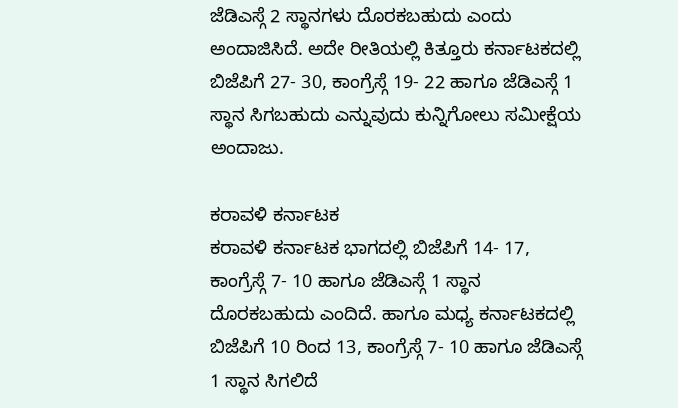ಜೆಡಿಎಸ್ಗೆ 2 ಸ್ಥಾನಗಳು ದೊರಕಬಹುದು ಎಂದು ಅಂದಾಜಿಸಿದೆ. ಅದೇ ರೀತಿಯಲ್ಲಿ ಕಿತ್ತೂರು ಕರ್ನಾಟಕದಲ್ಲಿ ಬಿಜೆಪಿಗೆ 27- 30, ಕಾಂಗ್ರೆಸ್ಗೆ 19- 22 ಹಾಗೂ ಜೆಡಿಎಸ್ಗೆ 1 ಸ್ಥಾನ ಸಿಗಬಹುದು ಎನ್ನುವುದು ಕುನ್ನಿಗೋಲು ಸಮೀಕ್ಷೆಯ ಅಂದಾಜು.

ಕರಾವಳಿ ಕರ್ನಾಟಕ
ಕರಾವಳಿ ಕರ್ನಾಟಕ ಭಾಗದಲ್ಲಿ ಬಿಜೆಪಿಗೆ 14- 17, ಕಾಂಗ್ರೆಸ್ಗೆ 7- 10 ಹಾಗೂ ಜೆಡಿಎಸ್ಗೆ 1 ಸ್ಥಾನ ದೊರಕಬಹುದು ಎಂದಿದೆ. ಹಾಗೂ ಮಧ್ಯ ಕರ್ನಾಟಕದಲ್ಲಿ ಬಿಜೆಪಿಗೆ 10 ರಿಂದ 13, ಕಾಂಗ್ರೆಸ್ಗೆ 7- 10 ಹಾಗೂ ಜೆಡಿಎಸ್ಗೆ 1 ಸ್ಥಾನ ಸಿಗಲಿದೆ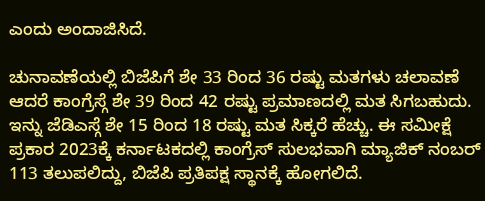ಎಂದು ಅಂದಾಜಿಸಿದೆ.

ಚುನಾವಣೆಯಲ್ಲಿ ಬಿಜೆಪಿಗೆ ಶೇ 33 ರಿಂದ 36 ರಷ್ಟು ಮತಗಳು ಚಲಾವಣೆ ಆದರೆ ಕಾಂಗ್ರೆಸ್ಗೆ ಶೇ 39 ರಿಂದ 42 ರಷ್ಟು ಪ್ರಮಾಣದಲ್ಲಿ ಮತ ಸಿಗಬಹುದು. ಇನ್ನು ಜೆಡಿಎಸ್ಗೆ ಶೇ 15 ರಿಂದ 18 ರಷ್ಟು ಮತ ಸಿಕ್ಕರೆ ಹೆಚ್ಚು. ಈ ಸಮೀಕ್ಷೆ ಪ್ರಕಾರ 2023ಕ್ಕೆ ಕರ್ನಾಟಕದಲ್ಲಿ ಕಾಂಗ್ರೆಸ್ ಸುಲಭವಾಗಿ ಮ್ಯಾಜಿಕ್ ನಂಬರ್ 113 ತಲುಪಲಿದ್ದು, ಬಿಜೆಪಿ ಪ್ರತಿಪಕ್ಷ ಸ್ಥಾನಕ್ಕೆ ಹೋಗಲಿದೆ.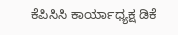ಕೆಪಿಸಿಸಿ ಕಾರ್ಯಾಧ್ಯಕ್ಷ ಡಿಕೆ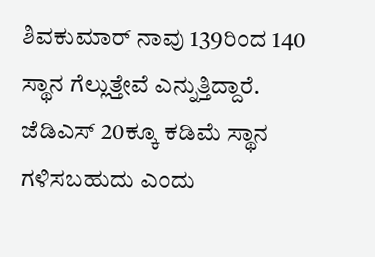ಶಿವಕುಮಾರ್ ನಾವು 139ರಿಂದ 140 ಸ್ಥಾನ ಗೆಲ್ಲುತ್ತೇವೆ ಎನ್ನುತ್ತಿದ್ದಾರೆ. ಜೆಡಿಎಸ್ 20ಕ್ಕೂ ಕಡಿಮೆ ಸ್ಥಾನ ಗಳಿಸಬಹುದು ಎಂದು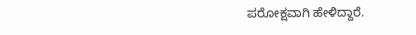ಪರೋಕ್ಷವಾಗಿ ಹೇಳಿದ್ದಾರೆ.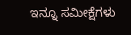ಇನ್ನೂ ಸಮೀಕ್ಷೆಗಳು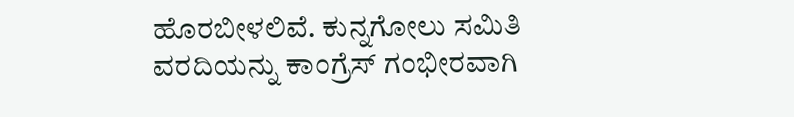ಹೊರಬೀಳಲಿವೆ. ಕುನ್ನಗೋಲು ಸಮಿತಿ ವರದಿಯನ್ನು ಕಾಂಗ್ರೆಸ್ ಗಂಭೀರವಾಗಿ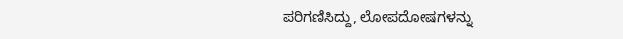ಪರಿಗಣಿಸಿದ್ದು, ಲೋಪದೋಷಗಳನ್ನು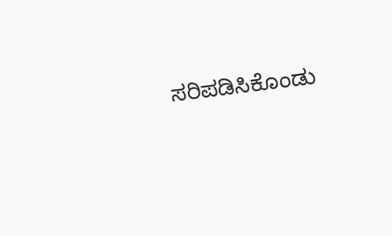ಸರಿಪಡಿಸಿಕೊಂಡು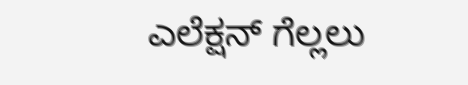ಎಲೆಕ್ಷನ್ ಗೆಲ್ಲಲು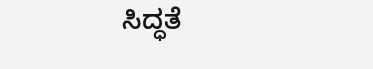ಸಿದ್ಧತೆ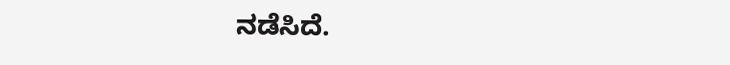ನಡೆಸಿದೆ.